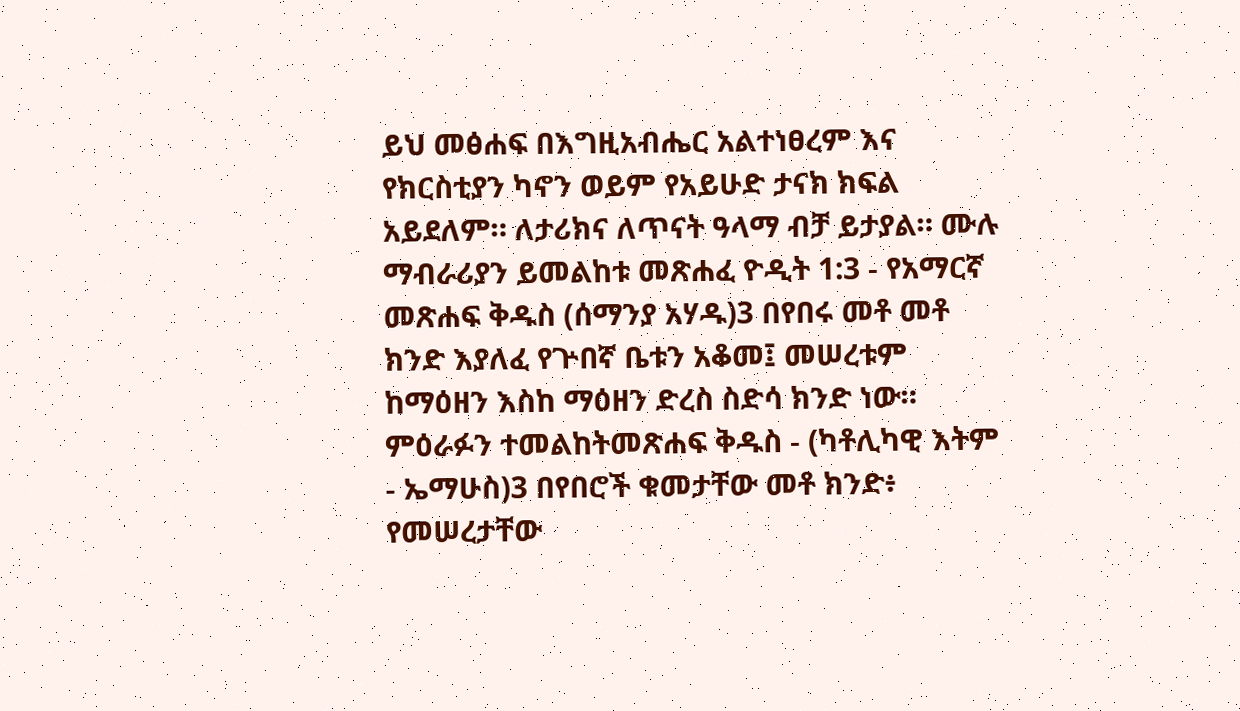ይህ መፅሐፍ በእግዚአብሔር አልተነፀረም እና የክርስቲያን ካኖን ወይም የአይሁድ ታናክ ክፍል አይደለም። ለታሪክና ለጥናት ዓላማ ብቻ ይታያል። ሙሉ ማብራሪያን ይመልከቱ መጽሐፈ ዮዲት 1:3 - የአማርኛ መጽሐፍ ቅዱስ (ሰማንያ አሃዱ)3 በየበሩ መቶ መቶ ክንድ እያለፈ የጕበኛ ቤቱን አቆመ፤ መሠረቱም ከማዕዘን እስከ ማዕዘን ድረስ ስድሳ ክንድ ነው። ምዕራፉን ተመልከትመጽሐፍ ቅዱስ - (ካቶሊካዊ እትም - ኤማሁስ)3 በየበሮች ቁመታቸው መቶ ክንድ፥ የመሠረታቸው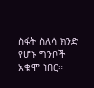ስፋት ስለሳ ክንድ የሆኑ ግንቦች አቁሞ ነበር።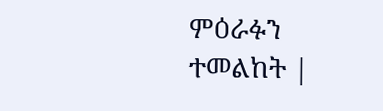ምዕራፉን ተመልከት |